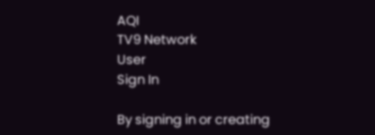AQI
TV9 Network
User
Sign In

By signing in or creating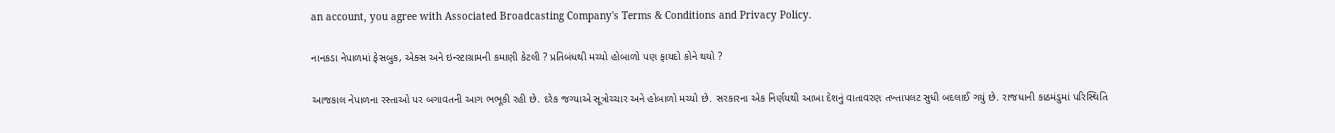an account, you agree with Associated Broadcasting Company's Terms & Conditions and Privacy Policy.

નાનકડા નેપાળમાં ફેસબુક, એક્સ અને ઇન્સ્ટાગ્રામની કમાણી કેટલી ? પ્રતિબંધથી મચ્યો હોબાળો પણ ફાયદો કોને થયો ?

આજકાલ નેપાળના રસ્તાઓ પર બગાવતની આગ ભભૂકી રહી છે. દરેક જગ્યાએ સૂત્રોચ્ચાર અને હોબાળો મચ્યો છે. સરકારના એક નિર્ણયથી આખા દેશનું વાતાવરણ તખ્તાપલટ સુધી બદલાઈ ગયું છે. રાજધાની કાઠમંડુમાં પરિસ્થિતિ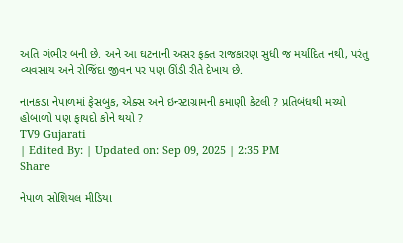અતિ ગંભીર બની છે. અને આ ઘટનાની અસર ફક્ત રાજકારણ સુધી જ મર્યાદિત નથી, પરંતુ વ્યવસાય અને રોજિંદા જીવન પર પણ ઊંડી રીતે દેખાય છે.

નાનકડા નેપાળમાં ફેસબુક, એક્સ અને ઇન્સ્ટાગ્રામની કમાણી કેટલી ? પ્રતિબંધથી મચ્યો હોબાળો પણ ફાયદો કોને થયો ?
TV9 Gujarati
| Edited By: | Updated on: Sep 09, 2025 | 2:35 PM
Share

નેપાળ સોશિયલ મીડિયા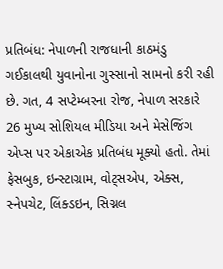પ્રતિબંધ: નેપાળની રાજધાની કાઠમંડુ ગઈકાલથી યુવાનોના ગુસ્સાનો સામનો કરી રહી છે. ગત, 4 સપ્ટેમ્બરના રોજ, નેપાળ સરકારે 26 મુખ્ય સોશિયલ મીડિયા અને મેસેજિંગ એપ્સ પર એકાએક પ્રતિબંધ મૂક્યો હતો. તેમાં ફેસબુક, ઇન્સ્ટાગ્રામ, વોટ્સએપ, એક્સ, સ્નેપચેટ, લિંક્ડઇન, સિગ્નલ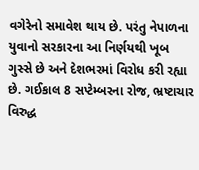વગેરેનો સમાવેશ થાય છે. પરંતુ નેપાળના યુવાનો સરકારના આ નિર્ણયથી ખૂબ ગુસ્સે છે અને દેશભરમાં વિરોધ કરી રહ્યા છે. ગઈકાલ 8 સપ્ટેમ્બરના રોજ, ભ્રષ્ટાચાર વિરુદ્ધ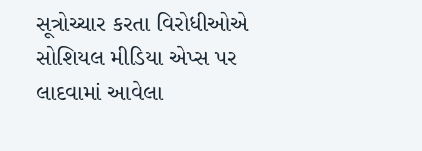સૂત્રોચ્ચાર કરતા વિરોધીઓએ સોશિયલ મીડિયા એપ્સ પર લાદવામાં આવેલા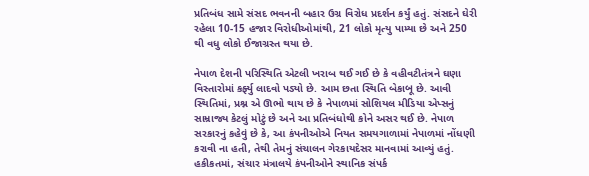પ્રતિબંધ સામે સંસદ ભવનની બહાર ઉગ્ર વિરોધ પ્રદર્શન કર્યું હતું. સંસદને ઘેરી રહેલા 10-15 હજાર વિરોધીઓમાંથી, 21 લોકો મૃત્યુ પામ્યા છે અને 250 થી વધુ લોકો ઈજાગ્રસ્ત થયા છે.

નેપાળ દેશની પરિસ્થિતિ એટલી ખરાબ થઈ ગઈ છે કે વહીવટીતંત્રને ઘણા વિસ્તારોમાં કર્ફ્યુ લાદવો પડ્યો છે. આમ છતા સ્થિતિ બેકાબૂ છે. આવી સ્થિતિમાં, પ્રશ્ન એ ઊભો થાય છે કે નેપાળમાં સોશિયલ મીડિયા એપ્સનું સામ્રાજ્ય કેટલું મોટું છે અને આ પ્રતિબંધોથી કોને અસર થઈ છે. નેપાળ સરકારનું કહેવું છે કે, આ કંપનીઓએ નિયત સમયગાળામાં નેપાળમાં નોંધણી કરાવી ના હતી, તેથી તેમનું સંચાલન ગેરકાયદેસર માનવામાં આવ્યું હતું. હકીકતમાં, સંચાર મંત્રાલયે કંપનીઓને સ્થાનિક સંપર્ક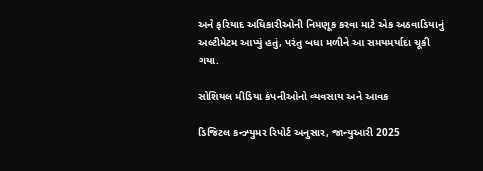અને ફરિયાદ અધિકારીઓની નિમણૂક કરવા માટે એક અઠવાડિયાનું અલ્ટીમેટમ આપ્યું હતું, પરંતુ બધા મળીને આ સમયમર્યાદા ચૂકી ગયા.

સોશિયલ મીડિયા કંપનીઓનો વ્યવસાય અને આવક

ડિજિટલ કન્ઝ્યુમર રિપોર્ટ અનુસાર, જાન્યુઆરી 2025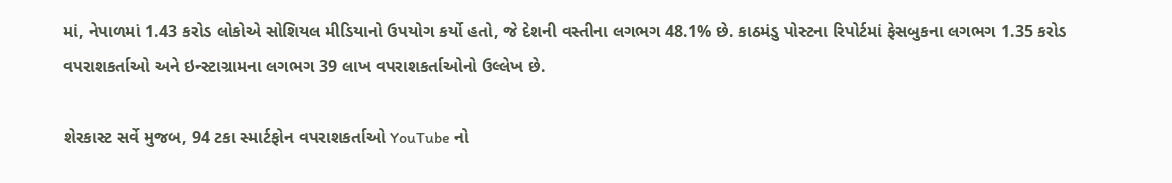માં, નેપાળમાં 1.43 કરોડ લોકોએ સોશિયલ મીડિયાનો ઉપયોગ કર્યો હતો, જે દેશની વસ્તીના લગભગ 48.1% છે. કાઠમંડુ પોસ્ટના રિપોર્ટમાં ફેસબુકના લગભગ 1.35 કરોડ વપરાશકર્તાઓ અને ઇન્સ્ટાગ્રામના લગભગ 39 લાખ વપરાશકર્તાઓનો ઉલ્લેખ છે.

શેરકાસ્ટ સર્વે મુજબ, 94 ટકા સ્માર્ટફોન વપરાશકર્તાઓ YouTube નો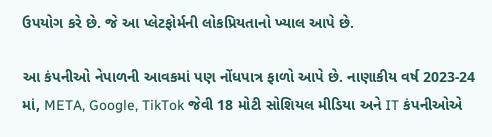ઉપયોગ કરે છે. જે આ પ્લેટફોર્મની લોકપ્રિયતાનો ખ્યાલ આપે છે.

આ કંપનીઓ નેપાળની આવકમાં પણ નોંધપાત્ર ફાળો આપે છે. નાણાકીય વર્ષ 2023-24 માં, META, Google, TikTok જેવી 18 મોટી સોશિયલ મીડિયા અને IT કંપનીઓએ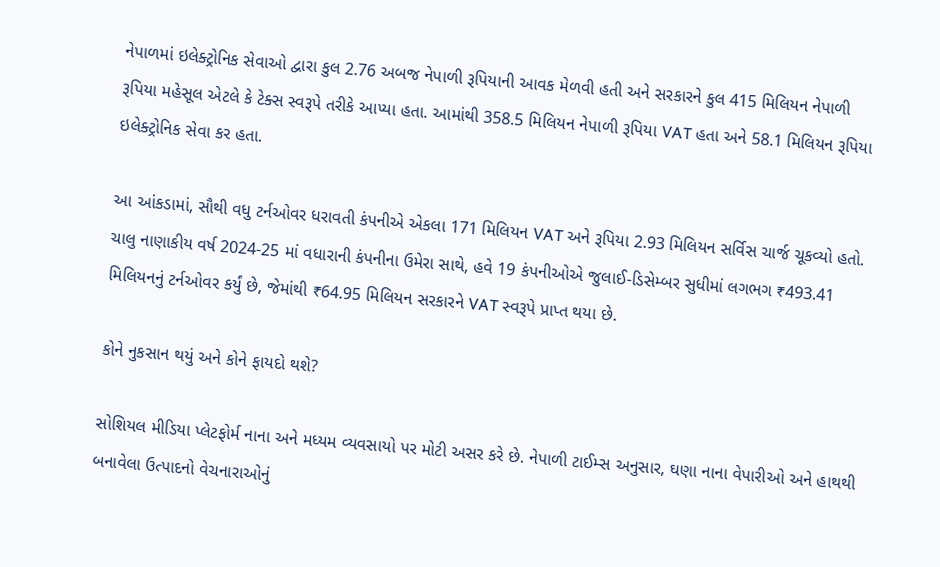નેપાળમાં ઇલેક્ટ્રોનિક સેવાઓ દ્વારા કુલ 2.76 અબજ નેપાળી રૂપિયાની આવક મેળવી હતી અને સરકારને કુલ 415 મિલિયન નેપાળી રૂપિયા મહેસૂલ એટલે કે ટેક્સ સ્વરૂપે તરીકે આપ્યા હતા. આમાંથી 358.5 મિલિયન નેપાળી રૂપિયા VAT હતા અને 58.1 મિલિયન રૂપિયા ઇલેક્ટ્રોનિક સેવા કર હતા.

આ આંકડામાં, સૌથી વધુ ટર્નઓવર ધરાવતી કંપનીએ એકલા 171 મિલિયન VAT અને રૂપિયા 2.93 મિલિયન સર્વિસ ચાર્જ ચૂકવ્યો હતો. ચાલુ નાણાકીય વર્ષ 2024-25 માં વધારાની કંપનીના ઉમેરા સાથે, હવે 19 કંપનીઓએ જુલાઈ-ડિસેમ્બર સુધીમાં લગભગ ₹493.41 મિલિયનનું ટર્નઓવર કર્યું છે, જેમાંથી ₹64.95 મિલિયન સરકારને VAT સ્વરૂપે પ્રાપ્ત થયા છે.

કોને નુકસાન થયું અને કોને ફાયદો થશે?

સોશિયલ મીડિયા પ્લેટફોર્મ નાના અને મધ્યમ વ્યવસાયો પર મોટી અસર કરે છે. નેપાળી ટાઈમ્સ અનુસાર, ઘણા નાના વેપારીઓ અને હાથથી બનાવેલા ઉત્પાદનો વેચનારાઓનું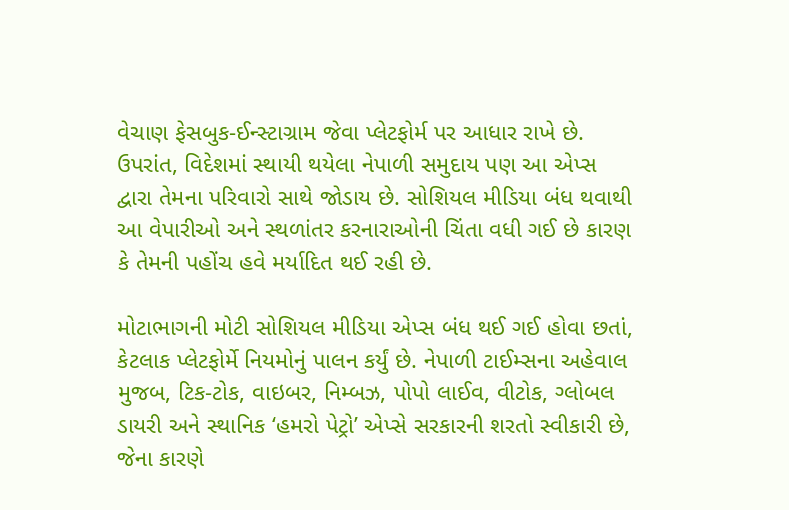વેચાણ ફેસબુક-ઈન્સ્ટાગ્રામ જેવા પ્લેટફોર્મ પર આધાર રાખે છે. ઉપરાંત, વિદેશમાં સ્થાયી થયેલા નેપાળી સમુદાય પણ આ એપ્સ દ્વારા તેમના પરિવારો સાથે જોડાય છે. સોશિયલ મીડિયા બંધ થવાથી આ વેપારીઓ અને સ્થળાંતર કરનારાઓની ચિંતા વધી ગઈ છે કારણ કે તેમની પહોંચ હવે મર્યાદિત થઈ રહી છે.

મોટાભાગની મોટી સોશિયલ મીડિયા એપ્સ બંધ થઈ ગઈ હોવા છતાં, કેટલાક પ્લેટફોર્મે નિયમોનું પાલન કર્યું છે. નેપાળી ટાઈમ્સના અહેવાલ મુજબ, ટિક-ટોક, વાઇબર, નિમ્બઝ, પોપો લાઈવ, વીટોક, ગ્લોબલ ડાયરી અને સ્થાનિક ‘હમરો પેટ્રો’ એપ્સે સરકારની શરતો સ્વીકારી છે, જેના કારણે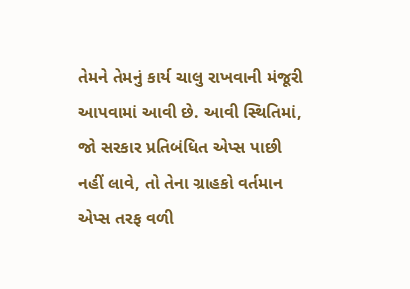તેમને તેમનું કાર્ય ચાલુ રાખવાની મંજૂરી આપવામાં આવી છે. આવી સ્થિતિમાં, જો સરકાર પ્રતિબંધિત એપ્સ પાછી નહીં લાવે, તો તેના ગ્રાહકો વર્તમાન એપ્સ તરફ વળી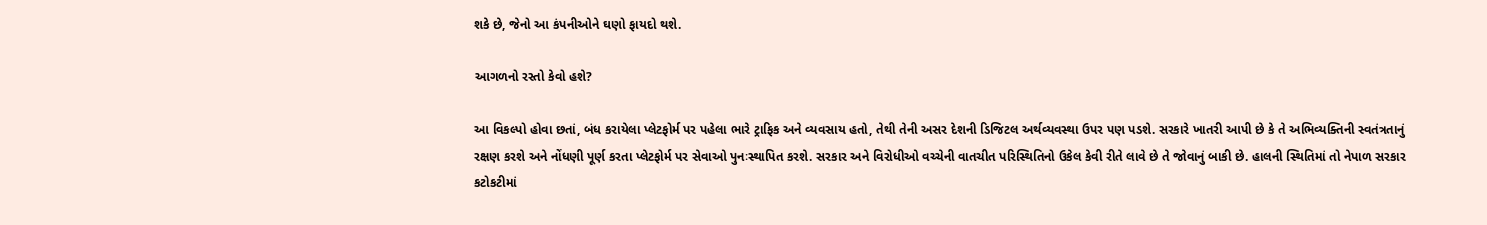શકે છે, જેનો આ કંપનીઓને ઘણો ફાયદો થશે.

આગળનો રસ્તો કેવો હશે?

આ વિકલ્પો હોવા છતાં, બંધ કરાયેલા પ્લેટફોર્મ પર પહેલા ભારે ટ્રાફિક અને વ્યવસાય હતો, તેથી તેની અસર દેશની ડિજિટલ અર્થવ્યવસ્થા ઉપર પણ પડશે. સરકારે ખાતરી આપી છે કે તે અભિવ્યક્તિની સ્વતંત્રતાનું રક્ષણ કરશે અને નોંધણી પૂર્ણ કરતા પ્લેટફોર્મ પર સેવાઓ પુનઃસ્થાપિત કરશે. સરકાર અને વિરોધીઓ વચ્ચેની વાતચીત પરિસ્થિતિનો ઉકેલ કેવી રીતે લાવે છે તે જોવાનું બાકી છે. હાલની સ્થિતિમાં તો નેપાળ સરકાર કટોકટીમાં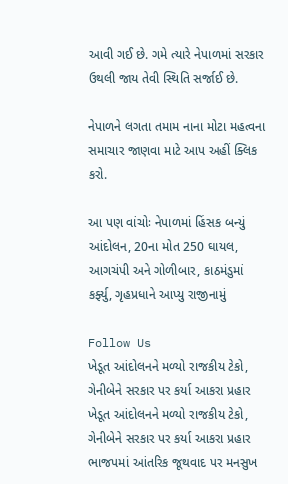આવી ગઈ છે. ગમે ત્યારે નેપાળમાં સરકાર ઉથલી જાય તેવી સ્થિતિ સર્જાઈ છે.

નેપાળને લગતા તમામ નાના મોટા મહત્વના સમાચાર જાણવા માટે આપ અહીં ક્લિક કરો.

આ પણ વાંચોઃ નેપાળમાં હિંસક બન્યું આંદોલન, 20ના મોત 250 ઘાયલ, આગચંપી અને ગોળીબાર, કાઠમંડુમાં કર્ફ્યુ, ગૃહપ્રધાને આપ્યુ રાજીનામું

Follow Us
ખેડૂત આંદોલનને મળ્યો રાજકીય ટેકો, ગેનીબેને સરકાર પર કર્યા આકરા પ્રહાર
ખેડૂત આંદોલનને મળ્યો રાજકીય ટેકો, ગેનીબેને સરકાર પર કર્યા આકરા પ્રહાર
ભાજપમાં આંતરિક જૂથવાદ પર મનસુખ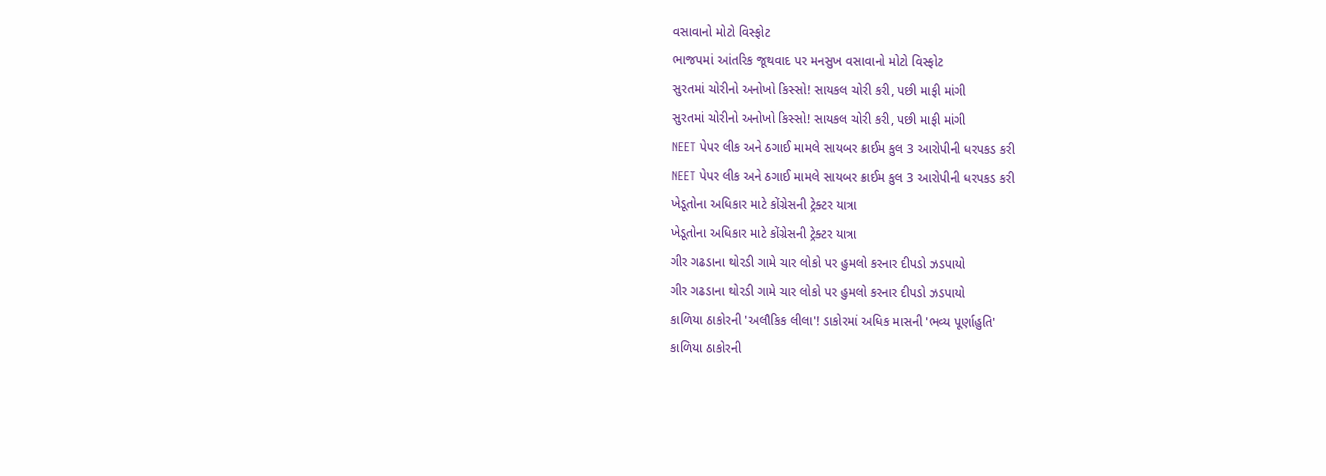વસાવાનો મોટો વિસ્ફોટ
ભાજપમાં આંતરિક જૂથવાદ પર મનસુખ વસાવાનો મોટો વિસ્ફોટ
સુરતમાં ચોરીનો અનોખો કિસ્સો! સાયકલ ચોરી કરી, પછી માફી માંગી
સુરતમાં ચોરીનો અનોખો કિસ્સો! સાયકલ ચોરી કરી, પછી માફી માંગી
NEET પેપર લીક અને ઠગાઈ મામલે સાયબર ક્રાઈમ કુલ 3 આરોપીની ધરપકડ કરી
NEET પેપર લીક અને ઠગાઈ મામલે સાયબર ક્રાઈમ કુલ 3 આરોપીની ધરપકડ કરી
ખેડૂતોના અધિકાર માટે કોંગ્રેસની ટ્રેક્ટર યાત્રા
ખેડૂતોના અધિકાર માટે કોંગ્રેસની ટ્રેક્ટર યાત્રા
ગીર ગઢડાના થોરડી ગામે ચાર લોકો પર હુમલો કરનાર દીપડો ઝડપાયો
ગીર ગઢડાના થોરડી ગામે ચાર લોકો પર હુમલો કરનાર દીપડો ઝડપાયો
કાળિયા ઠાકોરની 'અલૌકિક લીલા'! ડાકોરમાં અધિક માસની 'ભવ્ય પૂર્ણાહુતિ'
કાળિયા ઠાકોરની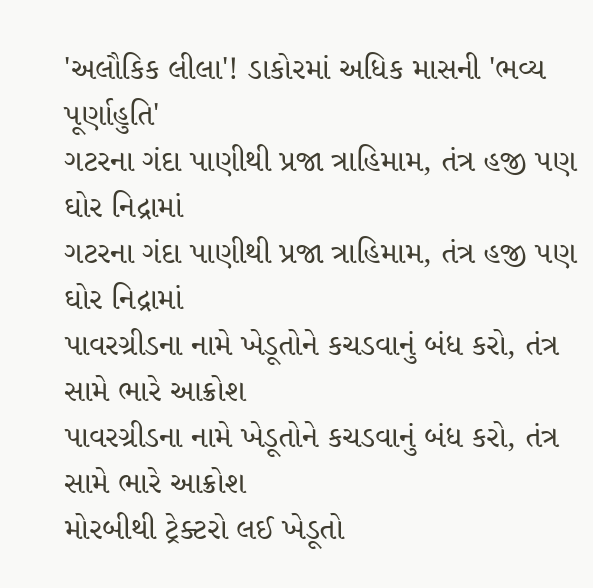'અલૌકિક લીલા'! ડાકોરમાં અધિક માસની 'ભવ્ય પૂર્ણાહુતિ'
ગટરના ગંદા પાણીથી પ્રજા ત્રાહિમામ, તંત્ર હજી પણ ઘોર નિદ્રામાં
ગટરના ગંદા પાણીથી પ્રજા ત્રાહિમામ, તંત્ર હજી પણ ઘોર નિદ્રામાં
પાવરગ્રીડના નામે ખેડૂતોને કચડવાનું બંધ કરો, તંત્ર સામે ભારે આક્રોશ
પાવરગ્રીડના નામે ખેડૂતોને કચડવાનું બંધ કરો, તંત્ર સામે ભારે આક્રોશ
મોરબીથી ટ્રેક્ટરો લઈ ખેડૂતો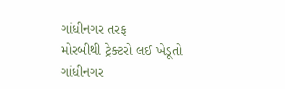ગાંધીનગર તરફ
મોરબીથી ટ્રેક્ટરો લઈ ખેડૂતો ગાંધીનગર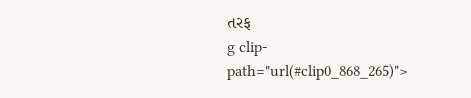તરફ
g clip-path="url(#clip0_868_265)">